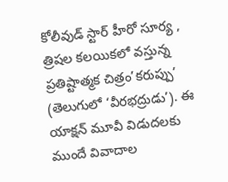కోలీవుడ్ స్టార్ హీరో సూర్య , త్రిషల కలయికలో వస్తున్న ప్రతిష్టాత్మక చిత్రం’కరుప్పు’ (తెలుగులో ‘వీరభద్రుడు’). ఈ యాక్షన్ మూవీ విడుదలకు ముందే వివాదాల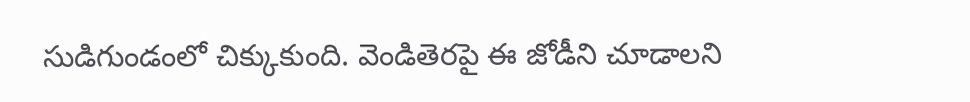సుడిగుండంలో చిక్కుకుంది. వెండితెరపై ఈ జోడీని చూడాలని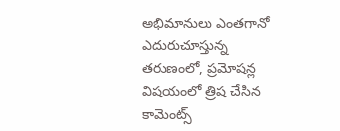అభిమానులు ఎంతగానో ఎదురుచూస్తున్న తరుణంలో, ప్రమోషన్ల విషయంలో త్రిష చేసిన కామెంట్స్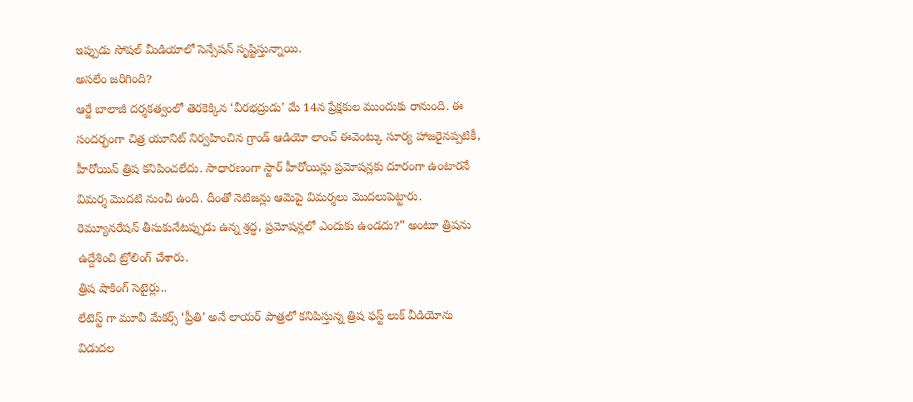ఇప్పుడు సోషల్ మీడియాలో సెన్సేషన్ సృష్టిస్తున్నాయి.
అసలేం జరిగింది?
ఆర్జే బాలాజీ దర్శకత్వంలో తెరకెక్కిన ‘వీరభద్రుడు’ మే 14న ప్రేక్షకుల ముందుకు రానుంది. ఈ సందర్భంగా చిత్ర యూనిట్ నిర్వహించిన గ్రాండ్ ఆడియో లాంచ్ ఈవెంట్కు సూర్య హాజరైనప్పటికీ, హీరోయిన్ త్రిష కనిపించలేదు. సాధారణంగా స్టార్ హీరోయిన్లు ప్రమోషన్లకు దూరంగా ఉంటారనే విమర్శ మొదటి నుంచీ ఉంది. దీంతో నెటిజన్లు ఆమెపై విమర్శలు మొదలుపెట్టారు. రెమ్యూనరేషన్ తీసుకునేటప్పుడు ఉన్న శ్రద్ధ, ప్రమోషన్లలో ఎందుకు ఉండదు?” అంటూ త్రిషను ఉద్దేశించి ట్రోలింగ్ చేశారు.
త్రిష షాకింగ్ సెటైర్లు..
లేటెస్ట్ గా మూవీ మేకర్స్ ‘ప్రీతి’ అనే లాయర్ పాత్రలో కనిపిస్తున్న త్రిష ఫస్ట్ లుక్ వీడియోను విడుదల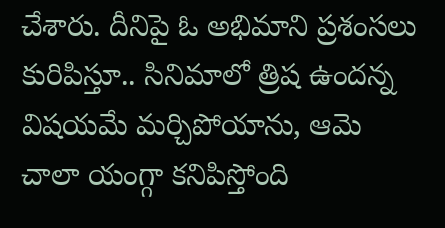చేశారు. దీనిపై ఓ అభిమాని ప్రశంసలు కురిపిస్తూ.. సినిమాలో త్రిష ఉందన్న విషయమే మర్చిపోయాను, ఆమె చాలా యంగ్గా కనిపిస్తోంది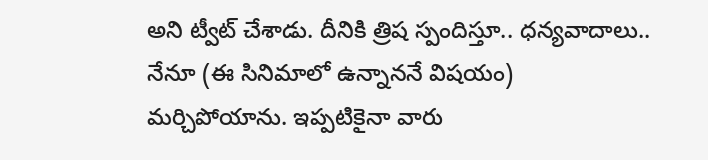అని ట్వీట్ చేశాడు. దీనికి త్రిష స్పందిస్తూ.. ధన్యవాదాలు.. నేనూ (ఈ సినిమాలో ఉన్నాననే విషయం) మర్చిపోయాను. ఇప్పటికైనా వారు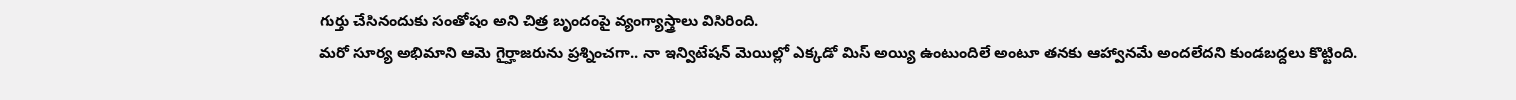గుర్తు చేసినందుకు సంతోషం అని చిత్ర బృందంపై వ్యంగ్యాస్త్రాలు విసిరింది.
మరో సూర్య అభిమాని ఆమె గైర్హాజరును ప్రశ్నించగా.. నా ఇన్విటేషన్ మెయిల్లో ఎక్కడో మిస్ అయ్యి ఉంటుందిలే అంటూ తనకు ఆహ్వానమే అందలేదని కుండబద్దలు కొట్టింది.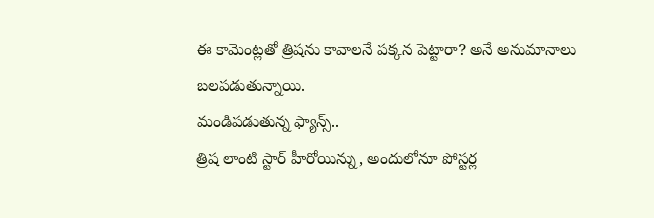ఈ కామెంట్లతో త్రిషను కావాలనే పక్కన పెట్టారా? అనే అనుమానాలు బలపడుతున్నాయి.
మండిపడుతున్న ఫ్యాన్స్..
త్రిష లాంటి స్టార్ హీరోయిన్ను, అందులోనూ పోస్టర్ల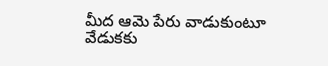మీద ఆమె పేరు వాడుకుంటూ వేడుకకు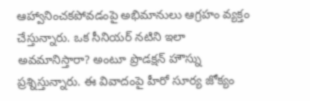ఆహ్వానించకపోవడంపై అభిమానులు ఆగ్రహం వ్యక్తం చేస్తున్నారు. ఒక సీనియర్ నటిని ఇలా అవమానిస్తారా? అంటూ ప్రొడక్షన్ హౌస్ను ప్రశ్నిస్తున్నారు. ఈ వివాదంపై హీరో సూర్య జోక్యం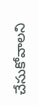చేసుకోవాలని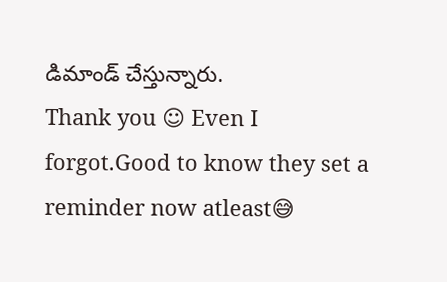డిమాండ్ చేస్తున్నారు.
Thank you ☺ Even I forgot.Good to know they set a reminder now atleast😅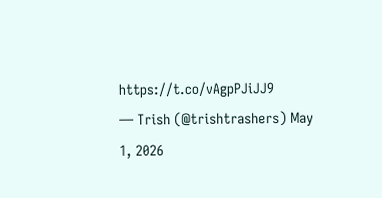https://t.co/vAgpPJiJJ9
— Trish (@trishtrashers) May 1, 2026